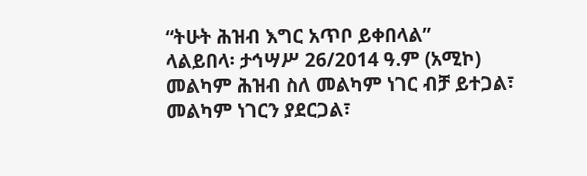“ትሁት ሕዝብ እግር አጥቦ ይቀበላል”
ላልይበላ፡ ታኅሣሥ 26/2014 ዓ.ም (አሚኮ) መልካም ሕዝብ ስለ መልካም ነገር ብቻ ይተጋል፣ መልካም ነገርን ያደርጋል፣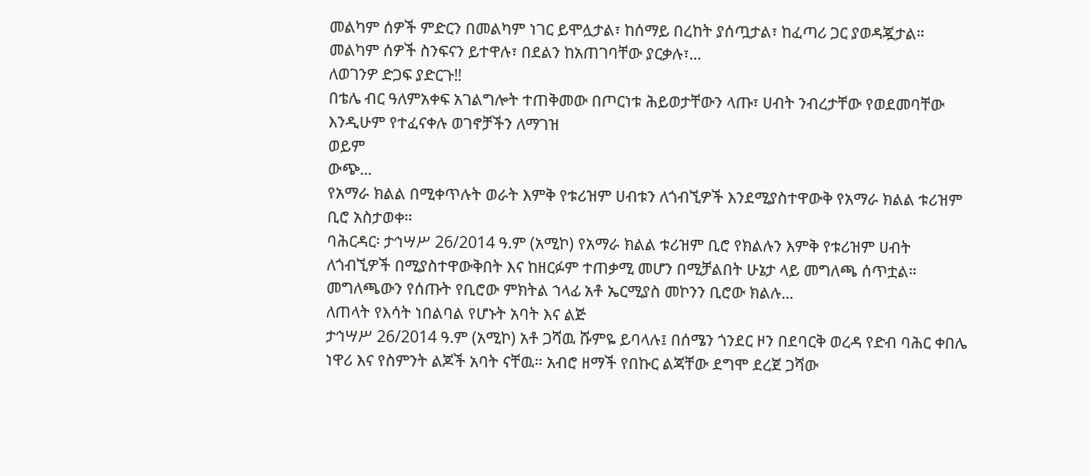መልካም ሰዎች ምድርን በመልካም ነገር ይሞሏታል፣ ከሰማይ በረከት ያሰጧታል፣ ከፈጣሪ ጋር ያወዳጇታል። መልካም ሰዎች ስንፍናን ይተዋሉ፣ በደልን ከአጠገባቸው ያርቃሉ፣...
ለወገንዎ ድጋፍ ያድርጉ‼
በቴሌ ብር ዓለምአቀፍ አገልግሎት ተጠቅመው በጦርነቱ ሕይወታቸውን ላጡ፣ ሀብት ንብረታቸው የወደመባቸው እንዲሁም የተፈናቀሉ ወገኖቻችን ለማገዝ
ወይም
ውጭ...
የአማራ ክልል በሚቀጥሉት ወራት እምቅ የቱሪዝም ሀብቱን ለጎብኚዎች እንደሚያስተዋውቅ የአማራ ክልል ቱሪዝም ቢሮ አስታወቀ።
ባሕርዳር፡ ታኅሣሥ 26/2014 ዓ.ም (አሚኮ) የአማራ ክልል ቱሪዝም ቢሮ የክልሉን እምቅ የቱሪዝም ሀብት ለጎብኚዎች በሚያስተዋውቅበት እና ከዘርፉም ተጠቃሚ መሆን በሚቻልበት ሁኔታ ላይ መግለጫ ሰጥቷል። መግለጫውን የሰጡት የቢሮው ምክትል ኀላፊ አቶ ኤርሚያስ መኮንን ቢሮው ክልሉ...
ለጠላት የእሳት ነበልባል የሆኑት አባት እና ልጅ
ታኅሣሥ 26/2014 ዓ.ም (አሚኮ) አቶ ጋሻዉ ሹምዬ ይባላሉ፤ በሰሜን ጎንደር ዞን በደባርቅ ወረዳ የድብ ባሕር ቀበሌ ነዋሪ እና የስምንት ልጆች አባት ናቸዉ። አብሮ ዘማች የበኩር ልጃቸው ደግሞ ደረጀ ጋሻው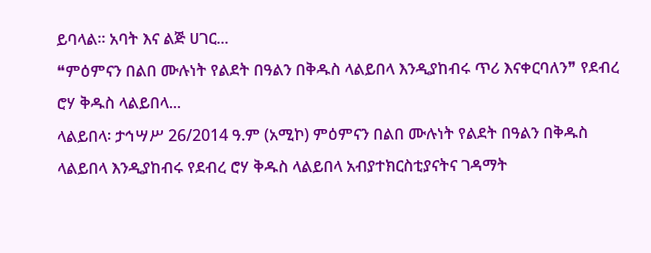ይባላል፡፡ አባት እና ልጅ ሀገር...
❝ምዕምናን በልበ ሙሉነት የልደት በዓልን በቅዱስ ላልይበላ እንዲያከብሩ ጥሪ እናቀርባለን❞ የደብረ ሮሃ ቅዱስ ላልይበላ...
ላልይበላ፡ ታኅሣሥ 26/2014 ዓ.ም (አሚኮ) ምዕምናን በልበ ሙሉነት የልደት በዓልን በቅዱስ ላልይበላ እንዲያከብሩ የደብረ ሮሃ ቅዱስ ላልይበላ አብያተክርስቲያናትና ገዳማት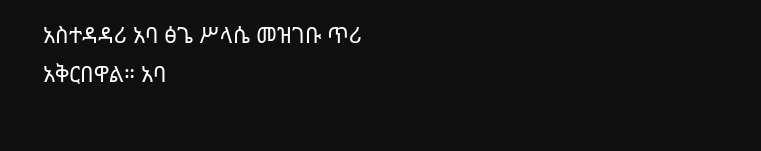አስተዳዳሪ አባ ፅጌ ሥላሴ መዝገቡ ጥሪ አቅርበዋል። አባ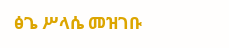ፅጌ ሥላሴ መዝገቡ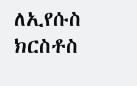ለኢየሱስ ክርስቶስ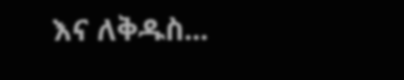እና ለቅዱስ...